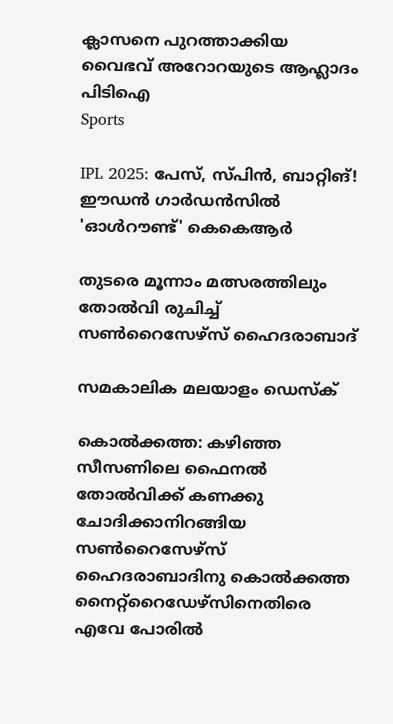ക്ലാസനെ പുറത്താക്കിയ വൈഭവ് അറോറയുടെ ആഹ്ലാദം പിടിഐ
Sports

IPL 2025: പേസ്, സ്പിന്‍, ബാറ്റിങ്! ഈഡന്‍ ഗാര്‍ഡന്‍സില്‍ 'ഓള്‍റൗണ്ട്' കെകെആര്‍

തുടരെ മൂന്നാം മത്സരത്തിലും തോല്‍വി രുചിച്ച് സണ്‍റൈസേഴ്‌സ് ഹൈദരാബാദ്

സമകാലിക മലയാളം ഡെസ്ക്

കൊല്‍ക്കത്ത: കഴിഞ്ഞ സീസണിലെ ഫൈനല്‍ തോല്‍വിക്ക് കണക്കു ചോദിക്കാനിറങ്ങിയ സണ്‍റൈസേഴ്‌സ് ഹൈദരാബാദിനു കൊല്‍ക്കത്ത നൈറ്റ്‌റൈഡേഴ്‌സിനെതിരെ എവേ പോരില്‍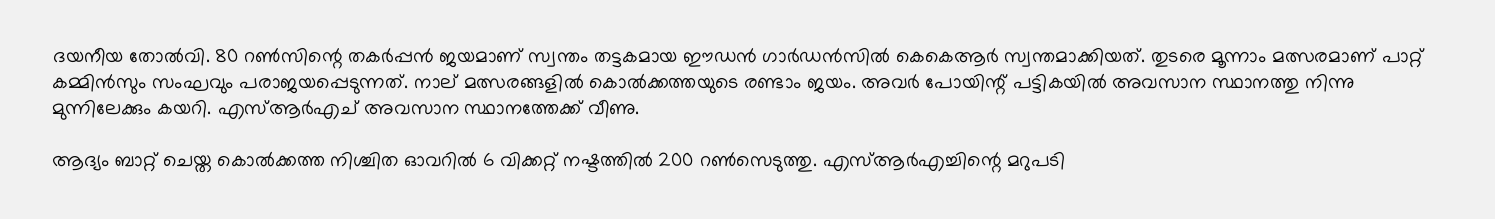ദയനീയ തോല്‍വി. 80 റണ്‍സിന്റെ തകര്‍പ്പന്‍ ജയമാണ് സ്വന്തം തട്ടകമായ ഈഡന്‍ ഗാര്‍ഡന്‍സില്‍ കെകെആര്‍ സ്വന്തമാക്കിയത്. തുടരെ മൂന്നാം മത്സരമാണ് പാറ്റ് കമ്മിന്‍സും സംഘവും പരാജയപ്പെടുന്നത്. നാല് മത്സരങ്ങളില്‍ കൊല്‍ക്കത്തയുടെ രണ്ടാം ജയം. അവര്‍ പോയിന്റ് പട്ടികയില്‍ അവസാന സ്ഥാനത്തു നിന്നു മുന്നിലേക്കും കയറി. എസ്ആര്‍എച് അവസാന സ്ഥാനത്തേക്ക് വീണു.

ആദ്യം ബാറ്റ് ചെയ്ത കൊല്‍ക്കത്ത നിശ്ചിത ഓവറില്‍ 6 വിക്കറ്റ് നഷ്ടത്തില്‍ 200 റണ്‍സെടുത്തു. എസ്ആര്‍എച്ചിന്റെ മറുപടി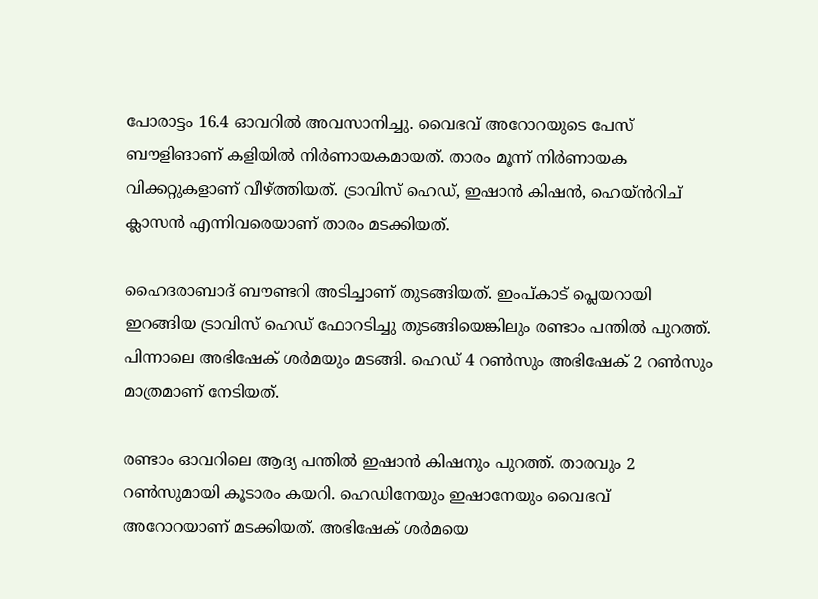പോരാട്ടം 16.4 ഓവറില്‍ അവസാനിച്ചു. വൈഭവ് അറോറയുടെ പേസ് ബൗളിങാണ് കളിയിൽ നിർണായകമായത്. താരം മൂന്ന് നിർണായക വിക്കറ്റുകളാണ് വീഴ്ത്തിയത്. ട്രാവിസ് ഹെഡ്, ഇഷാൻ കിഷൻ, ഹെയ്ൻ‍റിച് ക്ലാസൻ എന്നിവരെയാണ് താരം മടക്കിയത്.

ഹൈദരാബാദ് ബൗണ്ടറി അടിച്ചാണ് തുടങ്ങിയത്. ഇംപ്കാട് പ്ലെയറായി ഇറങ്ങിയ ട്രാവിസ് ഹെഡ് ഫോറടിച്ചു തുടങ്ങിയെങ്കിലും രണ്ടാം പന്തില്‍ പുറത്ത്. പിന്നാലെ അഭിഷേക് ശര്‍മയും മടങ്ങി. ഹെഡ് 4 റണ്‍സും അഭിഷേക് 2 റണ്‍സും മാത്രമാണ് നേടിയത്.

രണ്ടാം ഓവറിലെ ആദ്യ പന്തില്‍ ഇഷാന്‍ കിഷനും പുറത്ത്. താരവും 2 റണ്‍സുമായി കൂടാരം കയറി. ഹെഡിനേയും ഇഷാനേയും വൈഭവ് അറോറയാണ് മടക്കിയത്. അഭിഷേക് ശര്‍മയെ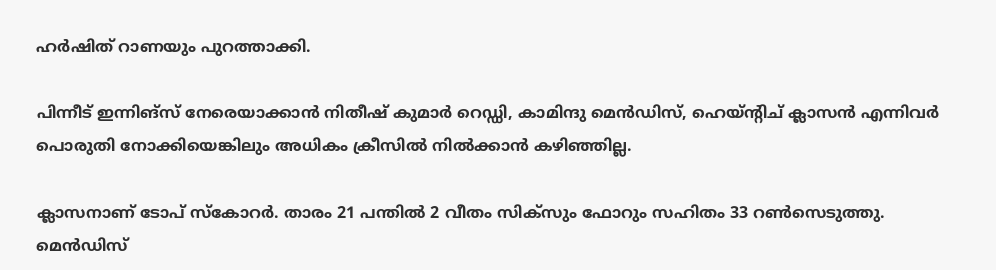ഹര്‍ഷിത് റാണയും പുറത്താക്കി.

പിന്നീട് ഇന്നിങ്‌സ് നേരെയാക്കാന്‍ നിതീഷ് കുമാര്‍ റെഡ്ഡി, കാമിന്ദു മെന്‍ഡിസ്, ഹെയ്ന്റിച് ക്ലാസന്‍ എന്നിവര്‍ പൊരുതി നോക്കിയെങ്കിലും അധികം ക്രീസില്‍ നില്‍ക്കാന്‍ കഴിഞ്ഞില്ല.

ക്ലാസനാണ് ടോപ് സ്‌കോറര്‍. താരം 21 പന്തില്‍ 2 വീതം സിക്‌സും ഫോറും സഹിതം 33 റണ്‍സെടുത്തു. മെന്‍ഡിസ്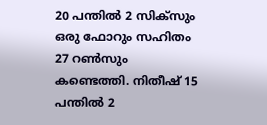20 പന്തില്‍ 2 സിക്‌സും ഒരു ഫോറും സഹിതം 27 റണ്‍സും കണ്ടെത്തി. നിതീഷ് 15 പന്തില്‍ 2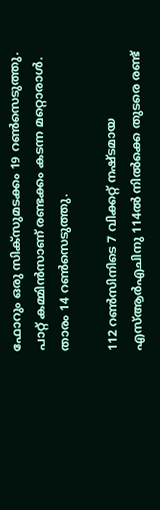ഫോറും ഒരു സിക്‌സുമടക്കം 19 റണ്‍സെടുത്തു. പാറ്റ് കമ്മിന്‍സാണ് രണ്ടക്കം കടന്ന മറ്റൊരാള്‍. താരം 14 റണ്‍സെടുത്തു.

112 റണ്‍സിനിടെ 7 വിക്കറ്റ് നഷ്ടമായ എസ്ആര്‍എചിനു 114ല്‍ നില്‍ക്കെ തുടരെ രണ്ട്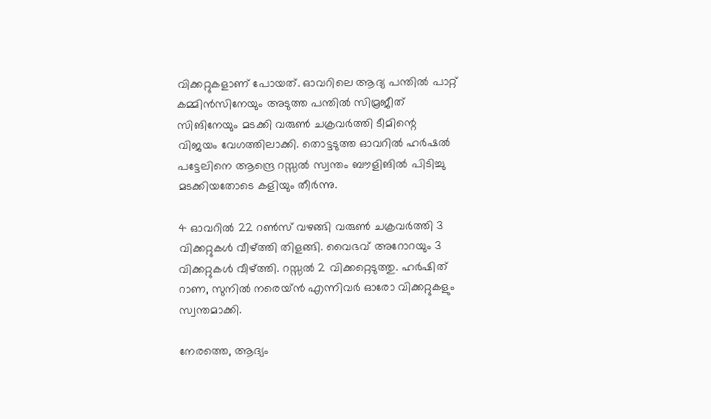വിക്കറ്റുകളാണ് പോയത്. ഓവറിലെ ആദ്യ പന്തില്‍ പാറ്റ് കമ്മിന്‍സിനേയും അടുത്ത പന്തില്‍ സിമ്രജീത് സിങിനേയും മടക്കി വരുണ്‍ ചക്രവര്‍ത്തി ടീമിന്റെ വിജയം വേഗത്തിലാക്കി. തൊട്ടടുത്ത ഓവറില്‍ ഹര്‍ഷല്‍ പട്ടേലിനെ ആന്ദ്രെ റസ്സല്‍ സ്വന്തം ബൗളിങില്‍ പിടിച്ചു മടക്കിയതോടെ കളിയും തീര്‍ന്നു.

4 ഓവറില്‍ 22 റണ്‍സ് വഴങ്ങി വരുണ്‍ ചക്രവര്‍ത്തി 3 വിക്കറ്റുകള്‍ വീഴ്ത്തി തിളങ്ങി. വൈഭവ് അറോറയും 3 വിക്കറ്റുകള്‍ വീഴ്ത്തി. റസ്സല്‍ 2 വിക്കറ്റെടുത്തു. ഹര്‍ഷിത് റാണ, സുനില്‍ നരെയ്ന്‍ എന്നിവര്‍ ഓരോ വിക്കറ്റുകളും സ്വന്തമാക്കി.

നേരത്തെ, ആദ്യം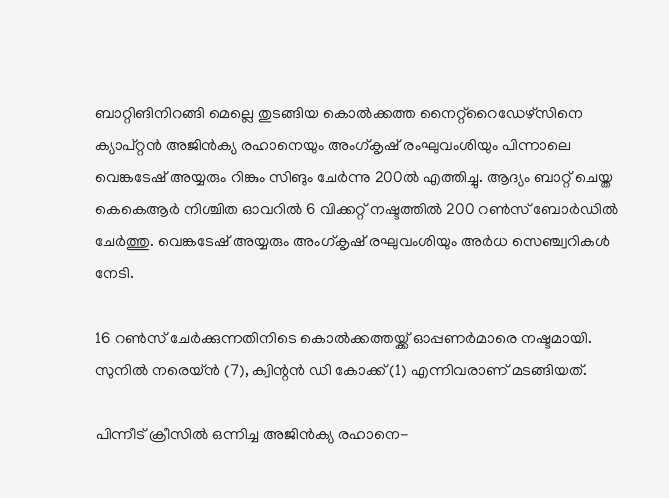ബാറ്റിങിനിറങ്ങി മെല്ലെ തുടങ്ങിയ കൊല്‍ക്കത്ത നൈറ്റ്‌റൈഡേഴ്‌സിനെ ക്യാപ്റ്റന്‍ അജിന്‍ക്യ രഹാനെയും അംഗ്കൃഷ് രംഘുവംശിയും പിന്നാലെ വെങ്കടേഷ് അയ്യരും റിങ്കും സിങും ചേര്‍ന്നു 200ല്‍ എത്തിച്ചു. ആദ്യം ബാറ്റ് ചെയ്ത കെകെആര്‍ നിശ്ചിത ഓവറില്‍ 6 വിക്കറ്റ് നഷ്ടത്തില്‍ 200 റണ്‍സ് ബോര്‍ഡില്‍ ചേര്‍ത്തു. വെങ്കടേഷ് അയ്യരും അംഗ്കൃഷ് രഘുവംശിയും അര്‍ധ സെഞ്ച്വറികള്‍ നേടി.

16 റണ്‍സ് ചേര്‍ക്കുന്നതിനിടെ കൊല്‍ക്കത്തയ്ക്ക് ഓപ്പണര്‍മാരെ നഷ്ടമായി. സുനില്‍ നരെയ്ന്‍ (7), ക്വിന്റന്‍ ഡി കോക്ക് (1) എന്നിവരാണ് മടങ്ങിയത്.

പിന്നീട് ക്രീസില്‍ ഒന്നിച്ച അജിന്‍ക്യ രഹാനെ-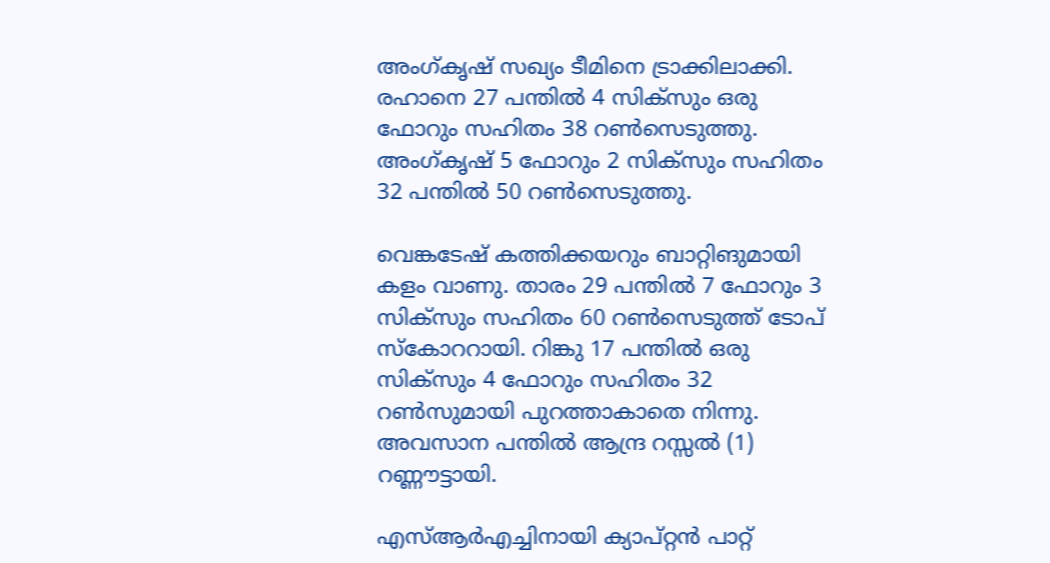അംഗ്കൃഷ് സഖ്യം ടീമിനെ ട്രാക്കിലാക്കി. രഹാനെ 27 പന്തില്‍ 4 സിക്‌സും ഒരു ഫോറും സഹിതം 38 റണ്‍സെടുത്തു. അംഗ്കൃഷ് 5 ഫോറും 2 സിക്‌സും സഹിതം 32 പന്തില്‍ 50 റണ്‍സെടുത്തു.

വെങ്കടേഷ് കത്തിക്കയറും ബാറ്റിങുമായി കളം വാണു. താരം 29 പന്തില്‍ 7 ഫോറും 3 സിക്‌സും സഹിതം 60 റണ്‍സെടുത്ത് ടോപ് സ്‌കോററായി. റിങ്കു 17 പന്തില്‍ ഒരു സിക്‌സും 4 ഫോറും സഹിതം 32 റണ്‍സുമായി പുറത്താകാതെ നിന്നു. അവസാന പന്തില്‍ ആന്ദ്ര റസ്സല്‍ (1) റണ്ണൗട്ടായി.

എസ്ആര്‍എച്ചിനായി ക്യാപ്റ്റന്‍ പാറ്റ്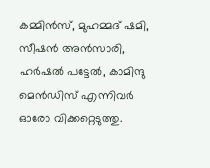കമ്മിന്‍സ്, മുഹമ്മദ് ഷമി, സീഷന്‍ അന്‍സാരി, ഹര്‍ഷല്‍ പട്ടേല്‍, കാമിന്ദു മെന്‍ഡിസ് എന്നിവര്‍ ഓരോ വിക്കറ്റെടുത്തു.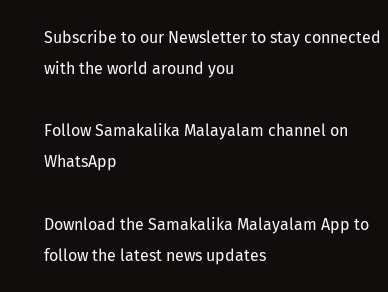Subscribe to our Newsletter to stay connected with the world around you

Follow Samakalika Malayalam channel on WhatsApp

Download the Samakalika Malayalam App to follow the latest news updates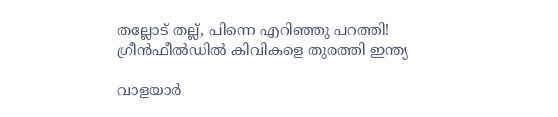തല്ലോട് തല്ല്, പിന്നെ എറിഞ്ഞു പറത്തി! ഗ്രീന്‍ഫീല്‍ഡില്‍ കിവികളെ തുരത്തി ഇന്ത്യ

വാളയാര്‍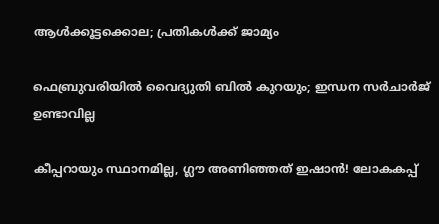ആള്‍ക്കൂട്ടക്കൊല; പ്രതികള്‍ക്ക് ജാമ്യം

ഫെബ്രുവരിയില്‍ വൈദ്യുതി ബില്‍ കുറയും; ഇന്ധന സര്‍ചാര്‍ജ് ഉണ്ടാവില്ല

കീപ്പറായും സ്ഥാനമില്ല, ഗ്ലൗ അണിഞ്ഞത് ഇഷാൻ! ലോകകപ്പ്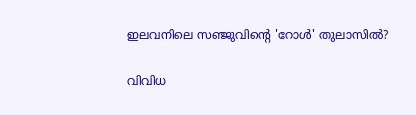ഇലവനിലെ സഞ്ജുവിന്റെ 'റോൾ' തുലാസിൽ?

വിവിധ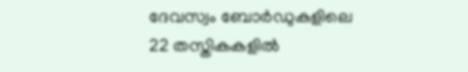ദേവസ്വം ബോർഡുകളിലെ 22 തസ്തികകളിൽ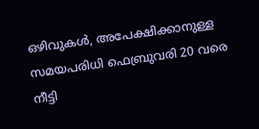ഒഴിവുകൾ, അപേക്ഷിക്കാനുള്ള സമയപരിധി ഫെബ്രുവരി 20 വരെ നീട്ടി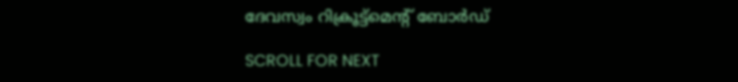ദേവസ്വം റിക്രൂട്ട്മെന്റ് ബോർഡ്

SCROLL FOR NEXT